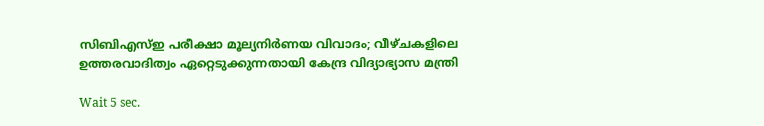സിബിഎസ്ഇ പരീക്ഷാ മൂല്യനിര്‍ണയ വിവാദം; വീഴ്ചകളിലെ ഉത്തരവാദിത്വം ഏറ്റെടുക്കുന്നതായി കേന്ദ്ര വിദ്യാഭ്യാസ മന്ത്രി

Wait 5 sec.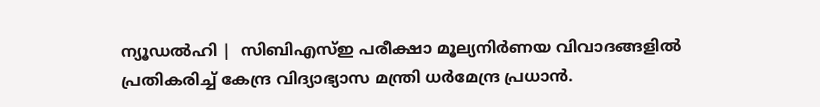ന്യൂഡല്‍ഹി |  സിബിഎസ്ഇ പരീക്ഷാ മൂല്യനിര്‍ണയ വിവാദങ്ങളില്‍ പ്രതികരിച്ച് കേന്ദ്ര വിദ്യാഭ്യാസ മന്ത്രി ധര്‍മേന്ദ്ര പ്രധാന്‍.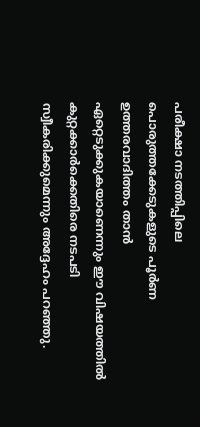പരീക്ഷാ നടത്തിപ്പിലെ പൊരുത്തക്കേടുകളുടെ പൂര്‍ണ ഉത്തരവാദിത്തം താന്‍ ഏറ്റെടുക്കുകയാണെന്നും ഈ വിഷയത്തില്‍ കുറ്റക്കാര്‍ക്കെതിരെ നടപടി സ്വീകരിക്കുമെന്നും അദ്ദേഹം പറഞ്ഞു.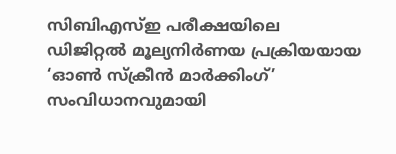സിബിഎസ്ഇ പരീക്ഷയിലെ ഡിജിറ്റല്‍ മൂല്യനിര്‍ണയ പ്രക്രിയയായ ‘ഓണ്‍ സ്‌ക്രീന്‍ മാര്‍ക്കിംഗ്’ സംവിധാനവുമായി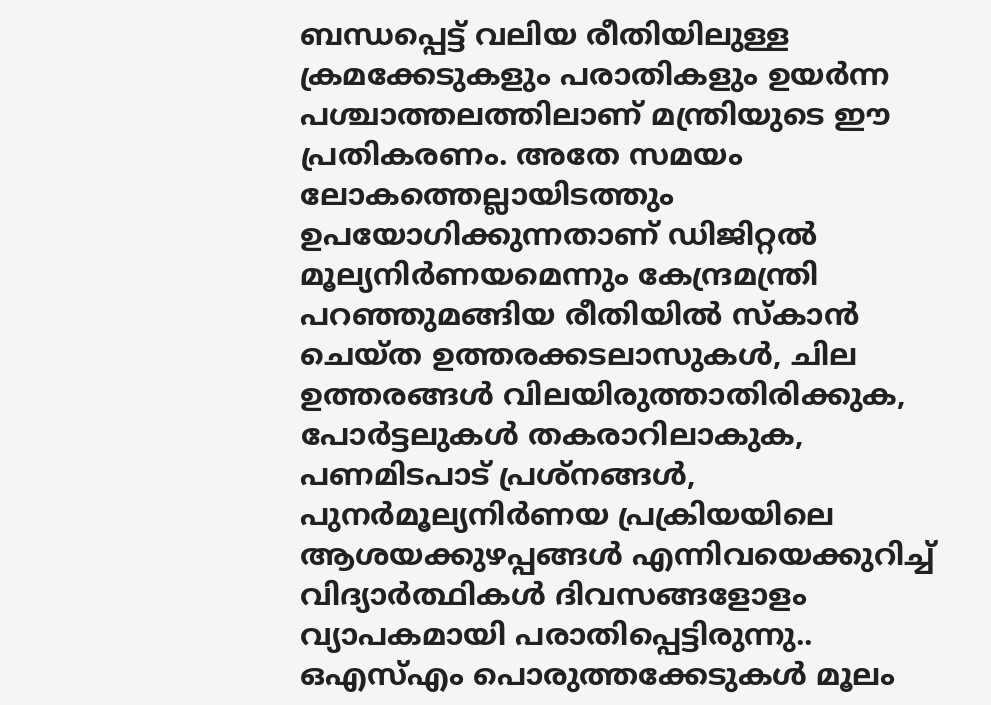ബന്ധപ്പെട്ട് വലിയ രീതിയിലുള്ള ക്രമക്കേടുകളും പരാതികളും ഉയര്‍ന്ന പശ്ചാത്തലത്തിലാണ് മന്ത്രിയുടെ ഈ പ്രതികരണം. അതേ സമയം ലോകത്തെല്ലായിടത്തും ഉപയോഗിക്കുന്നതാണ് ഡിജിറ്റല്‍ മൂല്യനിര്‍ണയമെന്നും കേന്ദ്രമന്ത്രി പറഞ്ഞുമങ്ങിയ രീതിയില്‍ സ്‌കാന്‍ ചെയ്ത ഉത്തരക്കടലാസുകള്‍, ചില ഉത്തരങ്ങള്‍ വിലയിരുത്താതിരിക്കുക, പോര്‍ട്ടലുകള്‍ തകരാറിലാകുക, പണമിടപാട് പ്രശ്‌നങ്ങള്‍, പുനര്‍മൂല്യനിര്‍ണയ പ്രക്രിയയിലെ ആശയക്കുഴപ്പങ്ങള്‍ എന്നിവയെക്കുറിച്ച് വിദ്യാര്‍ത്ഥികള്‍ ദിവസങ്ങളോളം വ്യാപകമായി പരാതിപ്പെട്ടിരുന്നു.. ഒഎസ്എം പൊരുത്തക്കേടുകള്‍ മൂലം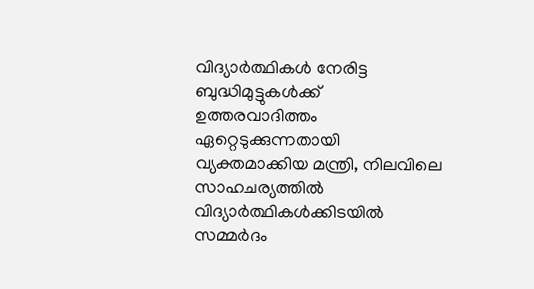വിദ്യാര്‍ത്ഥികള്‍ നേരിട്ട ബുദ്ധിമുട്ടുകള്‍ക്ക് ഉത്തരവാദിത്തം ഏറ്റെടുക്കുന്നതായി വ്യക്തമാക്കിയ മന്ത്രി, നിലവിലെ സാഹചര്യത്തില്‍ വിദ്യാര്‍ത്ഥികള്‍ക്കിടയില്‍ സമ്മര്‍ദം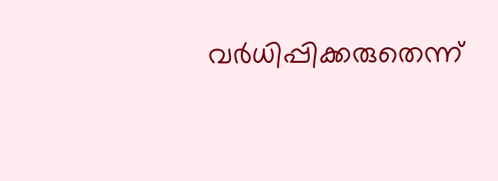വര്‍ധിപ്പിക്കരുതെന്ന്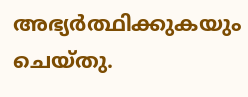അഭ്യര്‍ത്ഥിക്കുകയും ചെയ്തു.